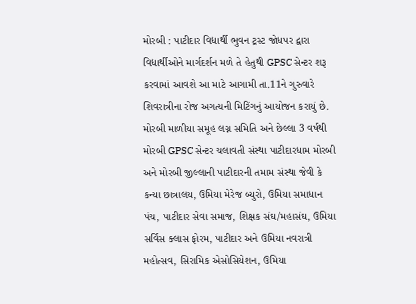મોરબી : પાટીદાર વિદ્યાર્થી ભુવન ટ્રસ્ટ જોધપર દ્વારા વિદ્યાર્થીઓને માર્ગદર્શન મળે તે હેતુથી GPSC સેન્ટર શરૂ કરવામાં આવશે આ માટે આગામી તા.11ને ગુરુવારે શિવરાત્રીના રોજ અગત્યની મિટિંગનું આયોજન કરાયું છે. મોરબી માળીયા સમૂહ લગ્ન સમિતિ અને છેલ્લા 3 વર્ષથી મોરબી GPSC સેન્ટર ચલાવતી સંસ્થા પાટીદારધામ મોરબી અને મોરબી જીલ્લાની પાટીદારની તમામ સંસ્થા જેવી કે કન્યા છાત્રાલય, ઉમિયા મેરેજ બ્યુરો, ઉમિયા સમાધાન પંચ, પાટીદાર સેવા સમાજ, શિક્ષક સંઘ/મહાસંઘ, ઉમિયા સર્વિસ ક્લાસ ફોરમ, પાટીદાર અને ઉમિયા નવરાત્રી મહોત્સવ, સિરામિક એસોસિયેશન, ઉમિયા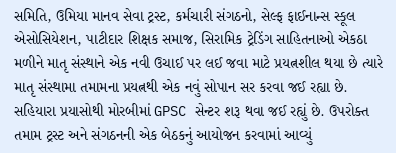સમિતિ, ઉમિયા માનવ સેવા ટ્રસ્ટ, કર્મચારી સંગઠનો, સેલ્ફ ફાઈનાન્સ સ્કૂલ એસોસિયેશન, પાટીદાર શિક્ષક સમાજ, સિરામિક ટ્રેડિંગ સાહિતનાઓ એકઠા મળીને માતૃ સંસ્થાને એક નવી ઉચાઈ પર લઈ જવા માટે પ્રયત્નશીલ થયા છે ત્યારે માતૃ સંસ્થામા તમામના પ્રયત્નથી એક નવું સોપાન સર કરવા જઈ રહ્યા છે. સહિયારા પ્રયાસોથી મોરબીમાં GPSC સેન્ટર શરૂ થવા જઈ રહ્યું છે. ઉપરોક્ત તમામ ટ્રસ્ટ અને સંગઠનની એક બેઠકનું આયોજન કરવામાં આવ્યું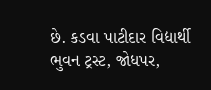છે. કડવા પાટીદાર વિદ્યાર્થી ભુવન ટ્રસ્ટ, જોધપર,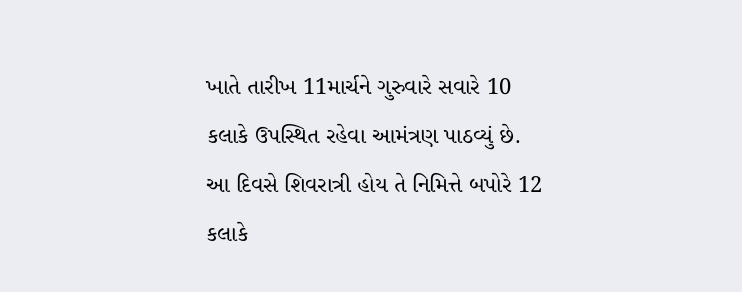ખાતે તારીખ 11માર્ચને ગુરુવારે સવારે 10 કલાકે ઉપસ્થિત રહેવા આમંત્રણ પાઠવ્યું છે. આ દિવસે શિવરાત્રી હોય તે નિમિત્તે બપોરે 12 કલાકે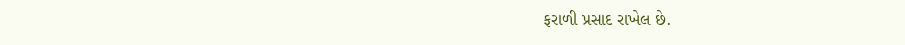ફરાળી પ્રસાદ રાખેલ છે.